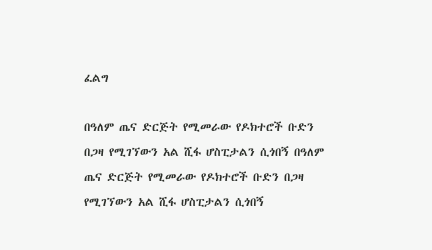ፈልግ

በዓለም ጤና ድርጅት የሚመራው የዶክተሮች ቡድን በጋዛ የሚገኘውን አል ሺፋ ሆስፒታልን ሲጎበኝ በዓለም ጤና ድርጅት የሚመራው የዶክተሮች ቡድን በጋዛ የሚገኘውን አል ሺፋ ሆስፒታልን ሲጎበኝ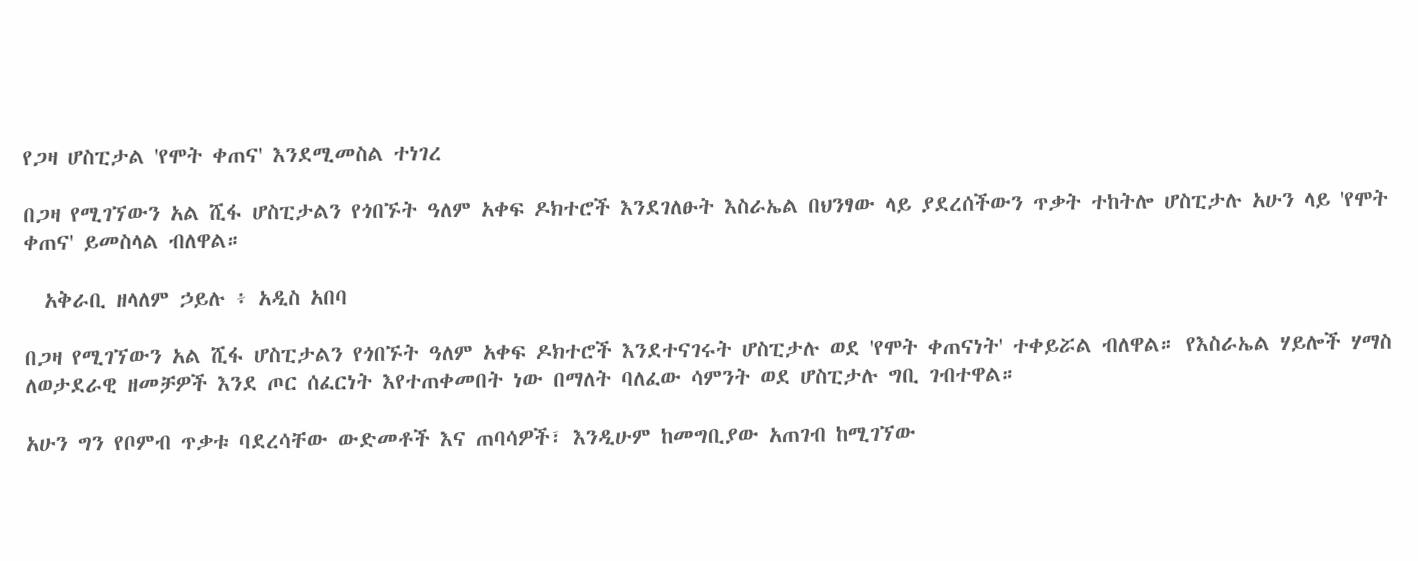የጋዛ ሆስፒታል 'የሞት ቀጠና' እንደሚመስል ተነገረ

በጋዛ የሚገኘውን አል ሺፋ ሆስፒታልን የጎበኙት ዓለም አቀፍ ዶክተሮች እንደገለፁት እስራኤል በህንፃው ላይ ያደረሰችውን ጥቃት ተከትሎ ሆስፒታሉ አሁን ላይ 'የሞት ቀጠና' ይመስላል ብለዋል።

  አቅራቢ ዘላለም ኃይሉ ፥ አዲስ አበባ

በጋዛ የሚገኘውን አል ሺፋ ሆስፒታልን የጎበኙት ዓለም አቀፍ ዶክተሮች እንደተናገሩት ሆስፒታሉ ወደ 'የሞት ቀጠናነት' ተቀይሯል ብለዋል። የእስራኤል ሃይሎች ሃማስ ለወታደራዊ ዘመቻዎች እንደ ጦር ሰፈርነት እየተጠቀመበት ነው በማለት ባለፈው ሳምንት ወደ ሆስፒታሉ ግቢ ገብተዋል።

አሁን ግን የቦምብ ጥቃቱ ባደረሳቸው ውድመቶች እና ጠባሳዎች፣ እንዲሁም ከመግቢያው አጠገብ ከሚገኘው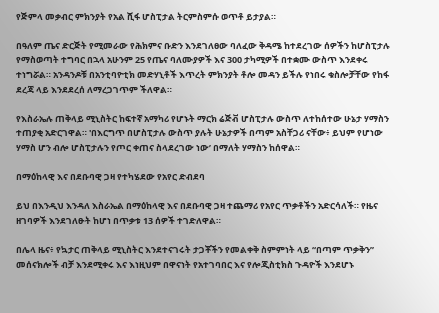የጅምላ መቃብር ምክንያት የአል ሺፋ ሆስፒታል ትርምስምሱ ወጥቶ ይታያል።

በዓለም ጤና ድርጅት የሚመራው የሕክምና ቡድን እንደገለፀው ባለፈው ቅዳሜ ከተደረገው ሰዎችን ከሆስፒታሉ የማስወጣት ተግባር በኋላ አሁንም 25 የጤና ባለሙያዎች እና 300 ታካሚዎች በተቋሙ ውስጥ እንደቀሩ ተነግሯል። አንዳንዶቹ በአንቲባዮቲክ መድሃኒቶች እጥረት ምክንያት ቶሎ መዳን ይችሉ የነበሩ ቁስሎቻቸው የከፋ ደረጃ ላይ እንደደረሰ ለማረጋገጥም ችለዋል።

የእስራኤሉ ጠቅላይ ሚኒስትር ከፍተኛ አማካሪ የሆኑት ማርክ ሬጅቭ ሆስፒታሉ ውስጥ ለተከሰተው ሁኔታ ሃማስን ተጠያቂ አድርገዋል። 'በእርግጥ በሆስፒታሉ ውስጥ ያሉት ሁኔታዎች በጣም አስቸጋሪ ናቸው፥ ይህም የሆነው ሃማስ ሆን ብሎ ሆስፒታሉን የጦር ቀጠና ስላደረገው ነው’ በማለት ሃማስን ከሰዋል።

በማዕከላዊ እና በደቡባዊ ጋዛ የተካሄደው የአየር ድብደባ

ይህ በእንዲህ እንዳለ እስራኤል በማዕከላዊ እና በደቡባዊ ጋዛ ተጨማሪ የአየር ጥቃቶችን አድርሳለች። የዜና ዘገባዎች እንደገለፁት ከሆነ በጥቃቱ 13 ሰዎች ተገድለዋል።

በሌላ ዜና፥ የኳታር ጠቅላይ ሚኒስትር እንደተናገሩት ታጋቾችን የመልቀቅ ስምምነት ላይ “በጣም ጥቃቅን” መሰናክሎች ብቻ እንደሚቀሩ እና እነዚህም በዋናነት የአተገባበር እና የሎጂስቲክስ ጉዳዮች እንደሆኑ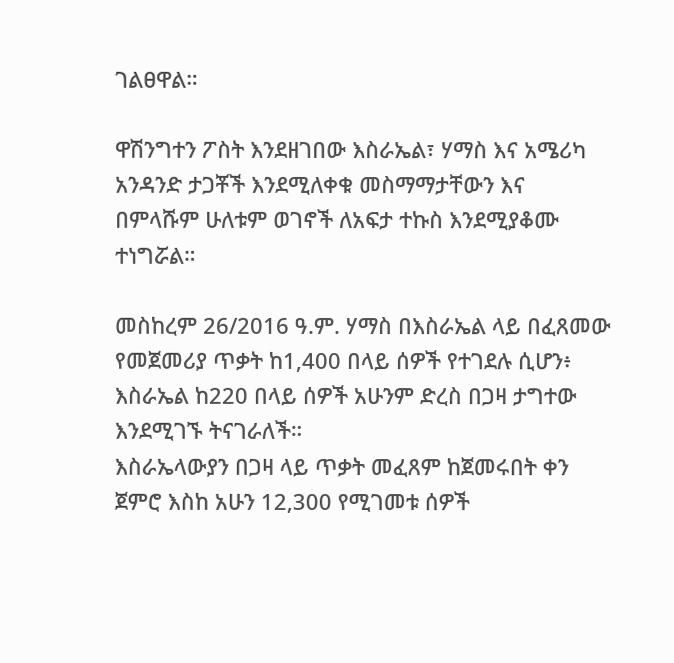ገልፀዋል።

ዋሽንግተን ፖስት እንደዘገበው እስራኤል፣ ሃማስ እና አሜሪካ አንዳንድ ታጋቾች እንደሚለቀቁ መስማማታቸውን እና በምላሹም ሁለቱም ወገኖች ለአፍታ ተኩስ እንደሚያቆሙ ተነግሯል።

መስከረም 26/2016 ዓ.ም. ሃማስ በእስራኤል ላይ በፈጸመው የመጀመሪያ ጥቃት ከ1,400 በላይ ሰዎች የተገደሉ ሲሆን፥ እስራኤል ከ220 በላይ ሰዎች አሁንም ድረስ በጋዛ ታግተው እንደሚገኙ ትናገራለች።
እስራኤላውያን በጋዛ ላይ ጥቃት መፈጸም ከጀመሩበት ቀን ጀምሮ እስከ አሁን 12,300 የሚገመቱ ሰዎች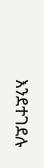እንደተገደሉ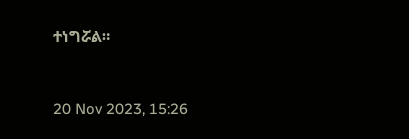ተነግሯል።


20 Nov 2023, 15:26